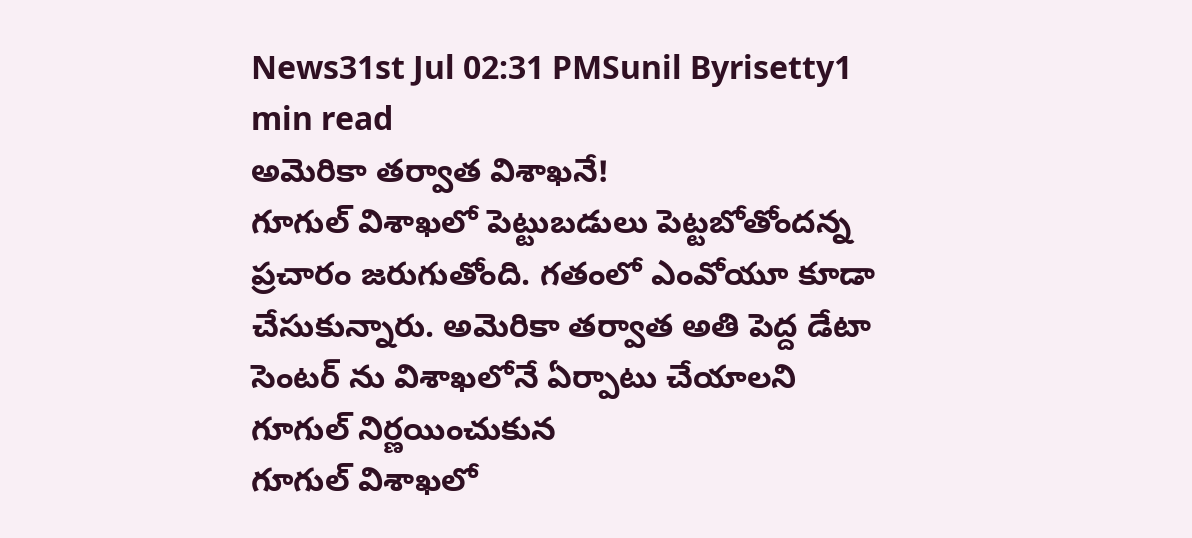News31st Jul 02:31 PMSunil Byrisetty1 min read
అమెరికా తర్వాత విశాఖనే!
గూగుల్ విశాఖలో పెట్టుబడులు పెట్టబోతోందన్న ప్రచారం జరుగుతోంది. గతంలో ఎంవోయూ కూడా చేసుకున్నారు. అమెరికా తర్వాత అతి పెద్ద డేటా సెంటర్ ను విశాఖలోనే ఏర్పాటు చేయాలని గూగుల్ నిర్ణయించుకున
గూగుల్ విశాఖలో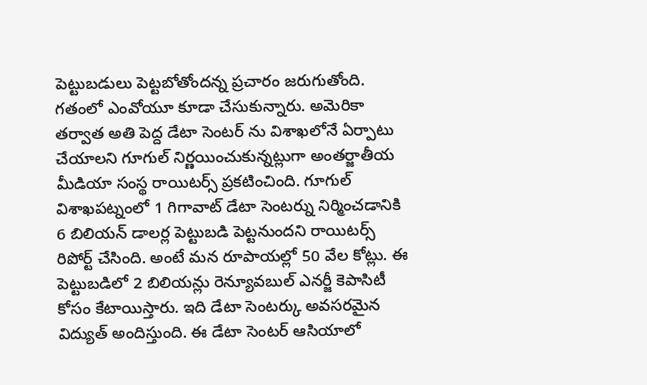పెట్టుబడులు పెట్టబోతోందన్న ప్రచారం జరుగుతోంది. గతంలో ఎంవోయూ కూడా చేసుకున్నారు. అమెరికా తర్వాత అతి పెద్ద డేటా సెంటర్ ను విశాఖలోనే ఏర్పాటు చేయాలని గూగుల్ నిర్ణయించుకున్నట్లుగా అంతర్జాతీయ మీడియా సంస్థ రాయిటర్స్ ప్రకటించింది. గూగుల్ విశాఖపట్నంలో 1 గిగావాట్ డేటా సెంటర్ను నిర్మించడానికి 6 బిలియన్ డాలర్ల పెట్టుబడి పెట్టనుందని రాయిటర్స్ రిపోర్ట్ చేసింది. అంటే మన రూపాయల్లో 50 వేల కోట్లు. ఈ పెట్టుబడిలో 2 బిలియన్లు రెన్యూవబుల్ ఎనర్జీ కెపాసిటీ కోసం కేటాయిస్తారు. ఇది డేటా సెంటర్కు అవసరమైన విద్యుత్ అందిస్తుంది. ఈ డేటా సెంటర్ ఆసియాలో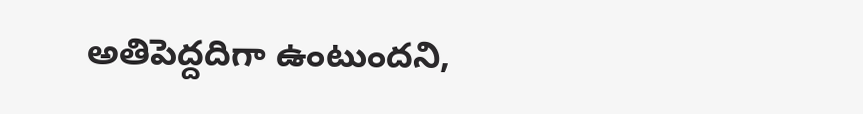అతిపెద్దదిగా ఉంటుందని,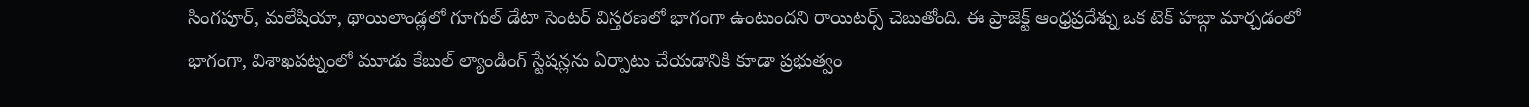సింగపూర్, మలేషియా, థాయిలాండ్లలో గూగుల్ డేటా సెంటర్ విస్తరణలో భాగంగా ఉంటుందని రాయిటర్స్ చెబుతోంది. ఈ ప్రాజెక్ట్ ఆంధ్రప్రదేశ్ను ఒక టెక్ హబ్గా మార్చడంలో భాగంగా, విశాఖపట్నంలో మూడు కేబుల్ ల్యాండింగ్ స్టేషన్లను ఏర్పాటు చేయడానికి కూడా ప్రభుత్వం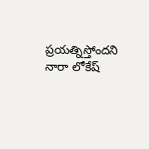ప్రయత్నిస్తోందని నారా లోకేష్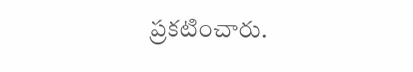ప్రకటించారు.